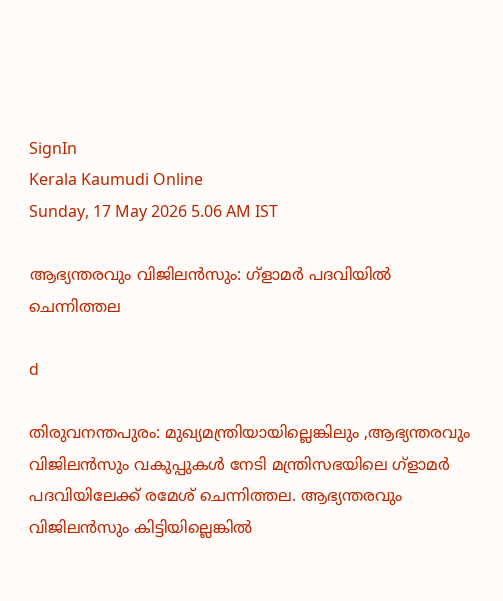SignIn
Kerala Kaumudi Online
Sunday, 17 May 2026 5.06 AM IST

ആഭ്യന്തരവും വിജിലൻസും: ഗ്ളാമർ പദവിയിൽ ചെന്നിത്തല

d

തിരുവനന്തപുരം: മുഖ്യമന്ത്രിയായില്ലെങ്കിലും ,ആഭ്യന്തരവും വിജിലൻസും വകുപ്പുകൾ നേടി മന്ത്രിസഭയിലെ ഗ്ളാമർ പദവിയിലേക്ക് രമേശ് ചെന്നിത്തല. ആഭ്യന്തരവും വിജിലൻസും കിട്ടിയില്ലെങ്കിൽ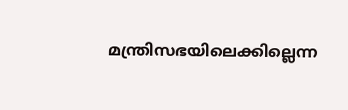മന്ത്രിസഭയിലെക്കില്ലെന്ന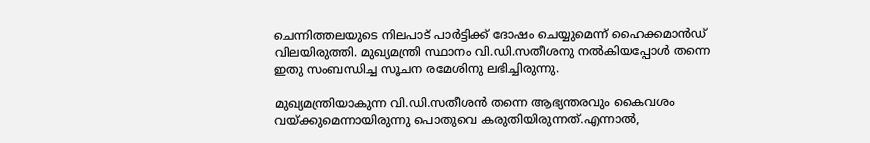ചെന്നിത്തലയുടെ നിലപാട് പാർട്ടിക്ക് ദോഷം ചെയ്യുമെന്ന് ഹൈക്കമാൻഡ് വിലയിരുത്തി. മുഖ്യമന്ത്രി സ്ഥാനം വി.ഡി.സതീശനു നൽകിയപ്പോൾ തന്നെ ഇതു സംബന്ധിച്ച സൂചന രമേശിനു ലഭിച്ചിരുന്നു.

മുഖ്യമന്ത്രിയാകുന്ന വി.ഡി.സതീശൻ തന്നെ ആഭ്യന്തരവും കൈവശം വയ്ക്കുമെന്നായിരുന്നു പൊതുവെ കരുതിയിരുന്നത്.എന്നാൽ,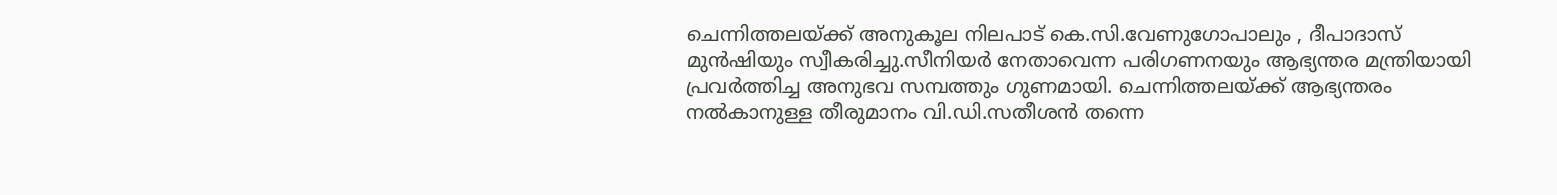ചെന്നിത്തലയ്ക്ക് അനുകൂല നിലപാട് കെ.സി.വേണുഗോപാലും , ദീപാദാസ് മുൻഷിയും സ്വീകരിച്ചു.സീനിയർ നേതാവെന്ന പരിഗണനയും ആഭ്യന്തര മന്ത്രിയായി പ്രവർത്തിച്ച അനുഭവ സമ്പത്തും ഗുണമായി. ചെന്നിത്തലയ്ക്ക് ആഭ്യന്തരം നൽകാനുള്ള തീരുമാനം വി.ഡി.സതീശൻ തന്നെ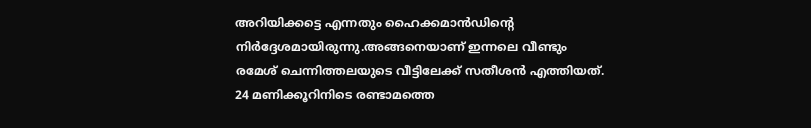അറിയിക്കട്ടെ എന്നതും ഹൈക്കമാൻഡിന്റെ നിർദ്ദേശമായിരുന്നു.അങ്ങനെയാണ് ഇന്നലെ വീണ്ടും രമേശ് ചെന്നിത്തലയുടെ വീട്ടിലേക്ക് സതീശൻ എത്തിയത്. 24 മണിക്കൂറിനിടെ രണ്ടാമത്തെ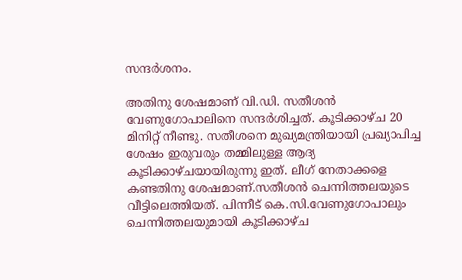സന്ദർശനം.

അതിനു ശേഷമാണ് വി.ഡി. സതീശൻ വേണുഗോപാലിനെ സന്ദർശിച്ചത്. കൂടിക്കാഴ്ച 20 മിനിറ്റ് നീണ്ടു. സതീശനെ മുഖ്യമന്ത്രിയായി പ്രഖ്യാപിച്ച ശേഷം ഇരുവരും തമ്മിലുള്ള ആദ്യ കൂടിക്കാഴ്ചയായിരുന്നു ഇത്. ലീഗ് നേതാക്കളെ കണ്ടതിനു ശേഷമാണ്.സതീശൻ ചെന്നിത്തലയുടെ വീട്ടിലെത്തിയത്. പിന്നീട് കെ.സി.വേണുഗോപാലും ചെന്നിത്തലയുമായി കൂടിക്കാഴ്ച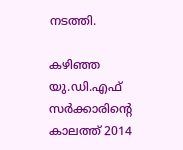നടത്തി.

കഴിഞ്ഞ യു.ഡി.എഫ് സർക്കാരിന്റെ കാലത്ത് 2014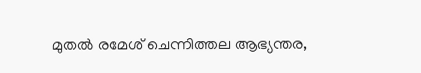മുതൽ രമേശ് ചെന്നിത്തല ആഭ്യന്തര,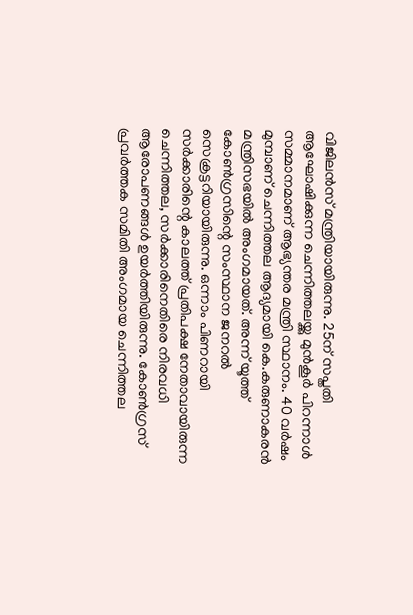വിജിലൻസ് മന്ത്രിയായിരുന്നു. 25ന് സപ്തതി ആഘോഷിക്കുന്ന ചെന്നിത്തലയ്ക്കു മുൻകൂർ പിറന്നാൾ സമ്മാനമാണ് ആഭ്യന്തര മന്ത്രി സ്ഥാനം. 40 വർഷം മുമ്പാണ് ചെന്നിത്തല ആദ്യമായി കെ.കരുണാകരൻ മന്ത്രിസഭയിൽ അംഗമായത്. അന്ന് യൂത്ത് കോൺഗ്രസിന്റെ സംസ്ഥാന ജനറൽ സെക്രട്ടറിയായിരുന്നു. ഒന്നാം പിണറായി സർക്കാരിന്റെ കാലത്ത് പ്രതിപക്ഷ നേതാവായിരുന്ന ചെന്നിത്തല, സർക്കാരിനെതിരെ നിരവധി ആരോപണങ്ങൾ ഉയർത്തിയിരുന്നു. കോൺഗ്രസ് പ്രവർത്തക സമിതി അംഗമായ ചെന്നിത്തല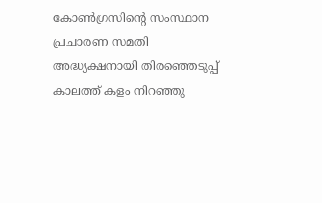കോൺഗ്രസിന്റെ സംസ്ഥാന പ്രചാരണ സമതി അദ്ധ്യക്ഷനായി തിരഞ്ഞെടുപ്പ് കാലത്ത് കളം നിറഞ്ഞു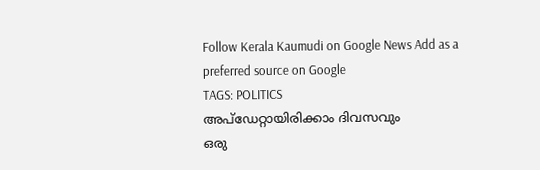Follow Kerala Kaumudi on Google News Add as a preferred source on Google
TAGS: POLITICS
അപ്ഡേറ്റായിരിക്കാം ദിവസവും
ഒരു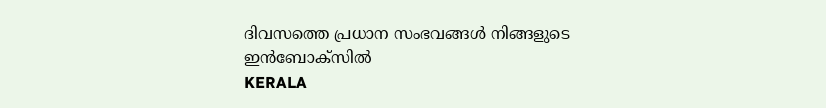ദിവസത്തെ പ്രധാന സംഭവങ്ങൾ നിങ്ങളുടെ ഇൻബോക്സിൽ
KERALA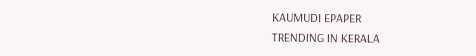KAUMUDI EPAPER
TRENDING IN KERALA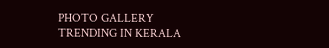PHOTO GALLERY
TRENDING IN KERALA